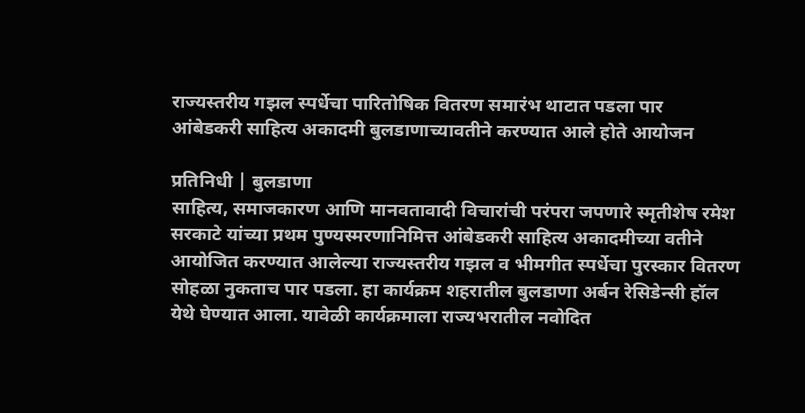राज्यस्तरीय गझल स्पर्धेचा पारितोषिक वितरण समारंभ थाटात पडला पार
आंबेडकरी साहित्य अकादमी बुलडाणाच्यावतीने करण्यात आले होते आयोजन

प्रतिनिधी | बुलडाणा
साहित्य, समाजकारण आणि मानवतावादी विचारांची परंपरा जपणारे स्मृतीशेष रमेश सरकाटे यांच्या प्रथम पुण्यस्मरणानिमित्त आंबेडकरी साहित्य अकादमीच्या वतीने आयोजित करण्यात आलेल्या राज्यस्तरीय गझल व भीमगीत स्पर्धेचा पुरस्कार वितरण सोहळा नुकताच पार पडला. हा कार्यक्रम शहरातील बुलडाणा अर्बन रेसिडेन्सी हॉल येथे घेण्यात आला. यावेळी कार्यक्रमाला राज्यभरातील नवोदित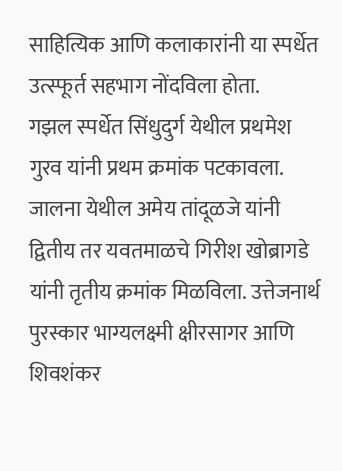साहित्यिक आणि कलाकारांनी या स्पर्धेत उत्स्फूर्त सहभाग नोंदविला होता.
गझल स्पर्धेत सिंधुदुर्ग येथील प्रथमेश गुरव यांनी प्रथम क्रमांक पटकावला. जालना येथील अमेय तांदूळजे यांनी द्वितीय तर यवतमाळचे गिरीश खोब्रागडे यांनी तृतीय क्रमांक मिळविला. उत्तेजनार्थ पुरस्कार भाग्यलक्ष्मी क्षीरसागर आणि शिवशंकर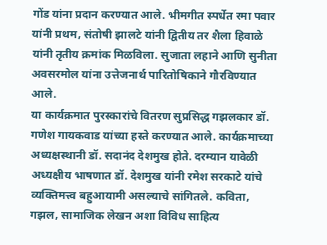गोंड यांना प्रदान करण्यात आले. भीमगीत स्पर्धेत रमा पवार यांनी प्रथम, संतोषी झालटे यांनी द्वितीय तर शैला हिवाळे यांनी तृतीय क्रमांक मिळविला. सुजाता लहाने आणि सुनीता अवसरमोल यांना उत्तेजनार्थ पारितोषिकाने गौरविण्यात आले.
या कार्यक्रमात पुरस्कारांचे वितरण सुप्रसिद्ध गझलकार डॉ. गणेश गायकवाड यांच्या हस्ते करण्यात आले. कार्यक्रमाच्या अध्यक्षस्थानी डॉ. सदानंद देशमुख होते. दरम्यान यावेळी अध्यक्षीय भाषणात डॉ. देशमुख यांनी रमेश सरकाटे यांचे व्यक्तिमत्त्व बहुआयामी असल्याचे सांगितले. कविता, गझल, सामाजिक लेखन अशा विविध साहित्य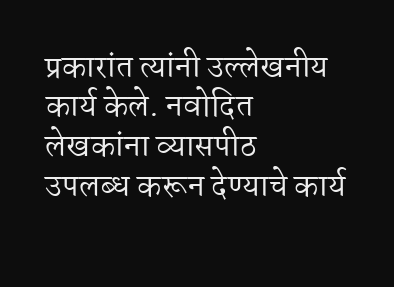प्रकारांत त्यांनी उल्लेखनीय कार्य केले. नवोदित लेखकांना व्यासपीठ उपलब्ध करून देण्याचे कार्य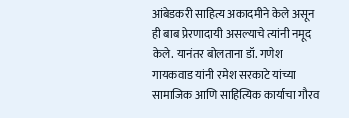आंबेडकरी साहित्य अकादमीने केले असून ही बाब प्रेरणादायी असल्याचे त्यांनी नमूद केले. यानंतर बोलताना डॉ. गणेश गायकवाड यांनी रमेश सरकाटे यांच्या सामाजिक आणि साहित्यिक कार्याचा गौरव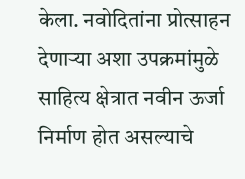केला. नवोदितांना प्रोत्साहन देणाऱ्या अशा उपक्रमांमुळे साहित्य क्षेत्रात नवीन ऊर्जा निर्माण होत असल्याचे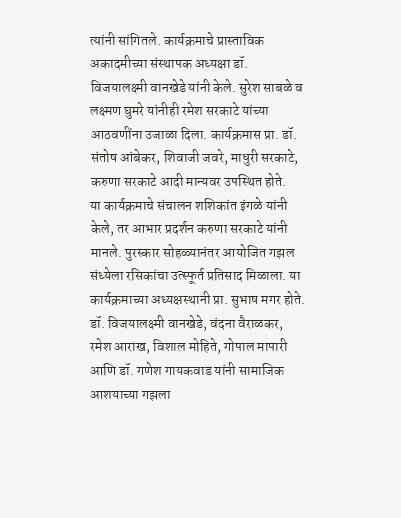त्यांनी सांगितले. कार्यक्रमाचे प्रास्ताविक अकादमीच्या संस्थापक अध्यक्षा डॉ. विजयालक्ष्मी वानखेडे यांनी केले. सुरेश साबळे व लक्ष्मण घुमरे यांनीही रमेश सरकाटे यांच्या आठवणींना उजाळा दिला. कार्यक्रमास प्रा. डॉ. संतोष आंबेकर, शिवाजी जवरे, माधुरी सरकाटे, करुणा सरकाटे आदी मान्यवर उपस्थित होते.
या कार्यक्रमाचे संचालन शशिकांत इंगळे यांनी केले, तर आभार प्रदर्शन करुणा सरकाटे यांनी मानले. पुरस्कार सोहळ्यानंतर आयोजित गझल संध्येला रसिकांचा उत्स्फूर्त प्रतिसाद मिळाला. या कार्यक्रमाच्या अध्यक्षस्थानी प्रा. सुभाष मगर होते. डॉ. विजयालक्ष्मी वानखेडे, वंदना वैराळकर, रमेश आराख, विशाल मोहिते, गोपाल मापारी आणि डॉ. गणेश गायकवाड यांनी सामाजिक आशयाच्या गझला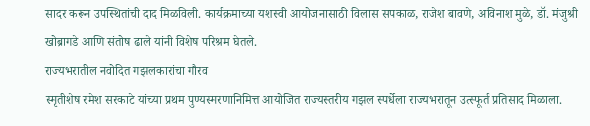सादर करून उपस्थितांची दाद मिळविली. कार्यक्रमाच्या यशस्वी आयोजनासाठी विलास सपकाळ, राजेश बावणे, अविनाश मुळे, डॉ. मंजुश्री खोब्रागडे आणि संतोष ढाले यांनी विशेष परिश्रम घेतले.
राज्यभरातील नवोदित गझलकारांचा गौरव
स्मृतीशेष रमेश सरकाटे यांच्या प्रथम पुण्यस्मरणानिमित्त आयोजित राज्यस्तरीय गझल स्पर्धेला राज्यभरातून उत्स्फूर्त प्रतिसाद मिळाला.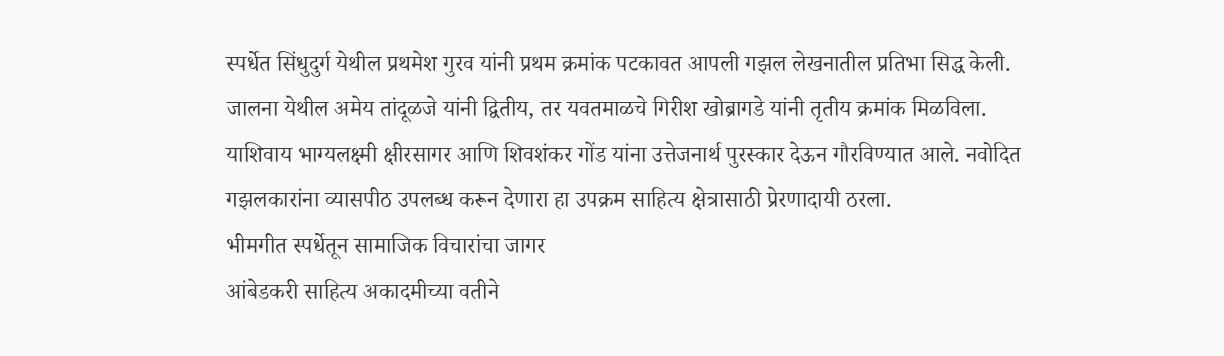स्पर्धेत सिंधुदुर्ग येथील प्रथमेश गुरव यांनी प्रथम क्रमांक पटकावत आपली गझल लेखनातील प्रतिभा सिद्ध केली. जालना येथील अमेय तांदूळजे यांनी द्वितीय, तर यवतमाळचे गिरीश खोब्रागडे यांनी तृतीय क्रमांक मिळविला. याशिवाय भाग्यलक्ष्मी क्षीरसागर आणि शिवशंकर गोंड यांना उत्तेजनार्थ पुरस्कार देऊन गौरविण्यात आले. नवोदित गझलकारांना व्यासपीठ उपलब्ध करून देणारा हा उपक्रम साहित्य क्षेत्रासाठी प्रेरणादायी ठरला.
भीमगीत स्पर्धेतून सामाजिक विचारांचा जागर
आंबेडकरी साहित्य अकादमीच्या वतीने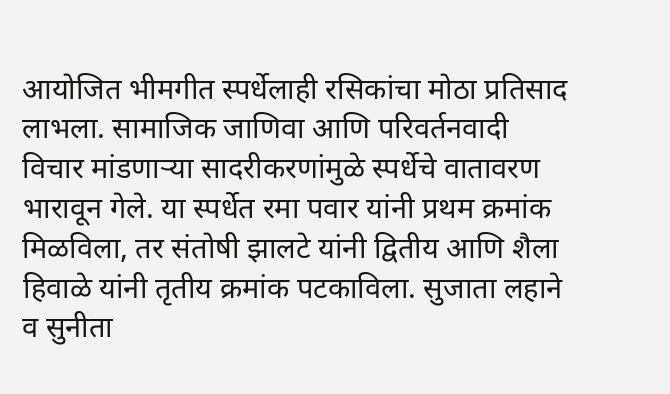आयोजित भीमगीत स्पर्धेलाही रसिकांचा मोठा प्रतिसाद लाभला. सामाजिक जाणिवा आणि परिवर्तनवादी विचार मांडणाऱ्या सादरीकरणांमुळे स्पर्धेचे वातावरण भारावून गेले. या स्पर्धेत रमा पवार यांनी प्रथम क्रमांक मिळविला, तर संतोषी झालटे यांनी द्वितीय आणि शैला हिवाळे यांनी तृतीय क्रमांक पटकाविला. सुजाता लहाने व सुनीता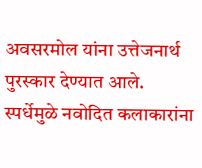अवसरमोल यांना उत्तेजनार्थ पुरस्कार देण्यात आले. स्पर्धेमुळे नवोदित कलाकारांना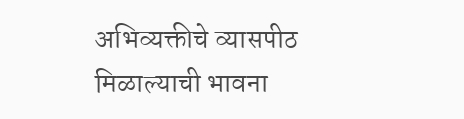अभिव्यक्तीचे व्यासपीठ मिळाल्याची भावना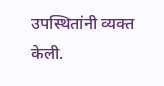उपस्थितांनी व्यक्त केली.